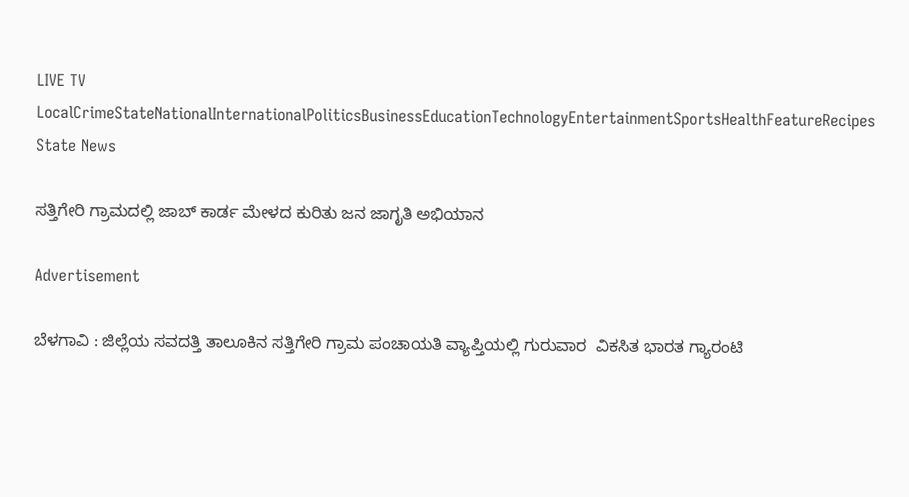LIVE TV LocalCrimeStateNationalInternationalPoliticsBusinessEducationTechnologyEntertainmentSportsHealthFeatureRecipes
State News

ಸತ್ತಿಗೇರಿ ಗ್ರಾಮದಲ್ಲಿ ಜಾಬ್ ಕಾರ್ಡ ಮೇಳದ ಕುರಿತು ಜನ ಜಾಗೃತಿ ಅಭಿಯಾನ

Advertisement

ಬೆಳಗಾವಿ : ಜಿಲ್ಲೆಯ ಸವದತ್ತಿ ತಾಲೂಕಿನ ಸತ್ತಿಗೇರಿ ಗ್ರಾಮ ಪಂಚಾಯತಿ ವ್ಯಾಪ್ತಿಯಲ್ಲಿ ಗುರುವಾರ  ವಿಕಸಿತ ಭಾರತ ಗ್ಯಾರಂಟಿ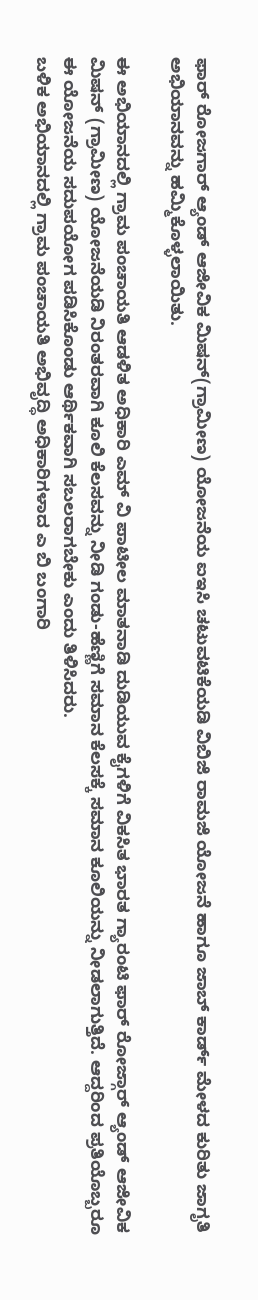ಫಾರ್ ರೋಜಗಾರ್ ಆ್ಯಂಡ್ ಆಜೀವಿಕ ಮಿಷನ್(ಗ್ರಾಮೀಣ) ಯೋಜನೆಯ ಐಇಸಿ ಚಟುವಟಿಕೆಯಡಿ ವಿಬಿಜಿ ರಾಮಜಿ ಯೋಜನೆ ಹಾಗೂ ಜಾಬ್ ಕಾರ್ಡ್ ಮೇಳದ ಕುರಿತು ಜಾಗೃತಿ ಅಭಿಯಾನವನ್ನು ಹಮ್ಮಿಕೊಳ್ಳಲಾಯಿತು.

ಈ ಅಭಿಯಾನದಲ್ಲಿ ಗ್ರಾಮ ಪಂಚಾಯತಿ ಆಡಳಿತ ಅಧಿಕಾರಿ ಎಮ್ ವಿ ಪಾಟೀಲ ಮಾತನಾಡಿ ದುಡಿಯುವ ಕೈಗಳಿಗೆ ವಿಕಸಿತ ಭಾರತ ಗ್ಯಾರಂಟಿ ಫಾರ್ ರೋಜ್ಗಾರ್ ಆ್ಯಂಡ್ ಆಜೀವಿಕ ಮಿಷನ್ (ಗ್ರಾಮೀಣ) ಯೋಜನೆಯಡಿ ನಿರಂತರವಾಗಿ ಕೂಲಿ ಕೆಲಸವನ್ನು ನೀಡಿ ಗಂಡು-ಹೆಣ್ಣಿಗೆ ಸಮಾನ ಕೆಲಸಕ್ಕೆ ಸಮಾನ ಕೂಲಿಯನ್ನು ನೀಡಲಾಗುತ್ತಿದೆ. ಆದ್ದರಿಂದ ಪ್ರತಿಯೊಬ್ಬರೂ ಈ ಯೋಜನೆಯ ಸದುಪಯೋಗ ಪಡಿಸಿಕೊಂಡು ಆರ್ಥಿಕವಾಗಿ ಸಬಲರಾಗಬೇಕು ಎಂದು ತಿಳಿಸಿದರು.
ಬಳಿಕ ಅಭಿಯಾನದಲ್ಲಿ ಗ್ರಾಮ ಪಂಚಾಯತಿ ಅಭಿವೃದ್ಧಿ ಅಧಿಕಾರಿಗಳಾದ ಎ ಬಿ ಬಂಗಾರಿ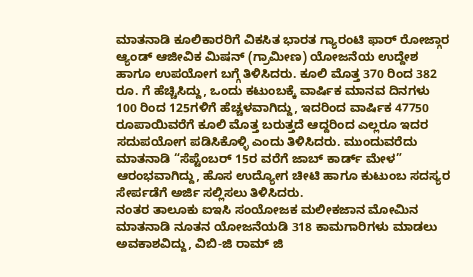ಮಾತನಾಡಿ ಕೂಲಿಕಾರರಿಗೆ ವಿಕಸಿತ ಭಾರತ ಗ್ಯಾರಂಟಿ ಫಾರ್ ರೋಜ್ಗಾರ ಆ್ಯಂಡ್ ಆಜೀವಿಕ ಮಿಷನ್ (ಗ್ರಾಮೀಣ) ಯೋಜನೆಯ ಉದ್ದೇಶ ಹಾಗೂ ಉಪಯೋಗ ಬಗ್ಗೆ ತಿಳಿಸಿದರು. ಕೂಲಿ ಮೊತ್ತ 370 ರಿಂದ 382 ರೂ. ಗೆ ಹೆಚ್ಚಿಸಿದ್ದು, ಒಂದು ಕಟುಂಬಕ್ಕೆ ವಾರ್ಷಿಕ ಮಾನವ ದಿನಗಳು  100 ರಿಂದ 125ಗಳಿಗೆ ಹೆಚ್ಚಳವಾಗಿದ್ದು, ಇದರಿಂದ ವಾರ್ಷಿಕ 47750 ರೂಪಾಯಿವರೆಗೆ ಕೂಲಿ ಮೊತ್ತ ಬರುತ್ತದೆ ಆದ್ದರಿಂದ ಎಲ್ಲರೂ ಇದರ ಸದುಪಯೋಗ ಪಡಿಸಿಕೊಳ್ಳಿ ಎಂದು ತಿಳಿಸಿದರು. ಮುಂದುವರೆದು ಮಾತನಾಡಿ “ಸೆಪ್ಟೆಂಬರ್ 15ರ ವರೆಗೆ ಜಾಬ್ ಕಾರ್ಡ್ ಮೇಳ” ಆರಂಭವಾಗಿದ್ದು, ಹೊಸ ಉದ್ಯೋಗ ಚೀಟಿ ಹಾಗೂ ಕುಟುಂಬ ಸದಸ್ಯರ ಸೇರ್ಪಡೆಗೆ ಅರ್ಜಿ ಸಲ್ಲಿಸಲು ತಿಳಿಸಿದರು.
ನಂತರ ತಾಲೂಕು ಐಇಸಿ ಸಂಯೋಜಕ ಮಲೀಕಜಾನ ಮೋಮಿನ ಮಾತನಾಡಿ ನೂತನ ಯೋಜನೆಯಡಿ 318 ಕಾಮಗಾರಿಗಳು ಮಾಡಲು ಅವಕಾಶವಿದ್ದು, ವಿಬಿ-ಜಿ ರಾಮ್ ಜಿ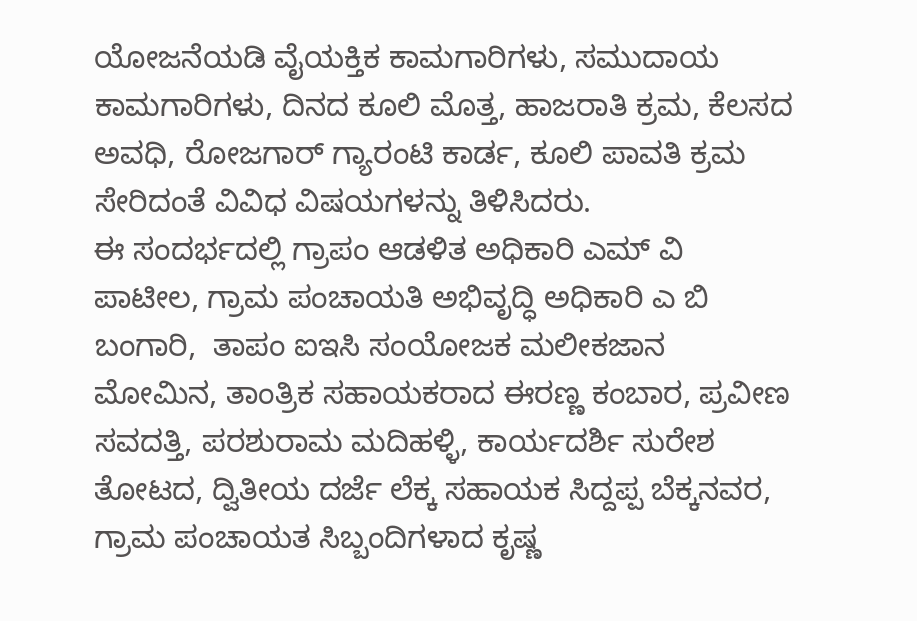ಯೋಜನೆಯಡಿ ವೈಯಕ್ತಿಕ ಕಾಮಗಾರಿಗಳು, ಸಮುದಾಯ ಕಾಮಗಾರಿಗಳು, ದಿನದ ಕೂಲಿ ಮೊತ್ತ, ಹಾಜರಾತಿ ಕ್ರಮ, ಕೆಲಸದ ಅವಧಿ, ರೋಜಗಾರ್ ಗ್ಯಾರಂಟಿ ಕಾರ್ಡ, ಕೂಲಿ ಪಾವತಿ ಕ್ರಮ ಸೇರಿದಂತೆ ವಿವಿಧ ವಿಷಯಗಳನ್ನು ತಿಳಿಸಿದರು.
ಈ ಸಂದರ್ಭದಲ್ಲಿ ಗ್ರಾಪಂ ಆಡಳಿತ ಅಧಿಕಾರಿ ಎಮ್ ವಿ ಪಾಟೀಲ, ಗ್ರಾಮ ಪಂಚಾಯತಿ ಅಭಿವೃದ್ಧಿ ಅಧಿಕಾರಿ ಎ ಬಿ ಬಂಗಾರಿ,  ತಾಪಂ ಐಇಸಿ ಸಂಯೋಜಕ ಮಲೀಕಜಾನ ಮೋಮಿನ, ತಾಂತ್ರಿಕ ಸಹಾಯಕರಾದ ಈರಣ್ಣ ಕಂಬಾರ, ಪ್ರವೀಣ ಸವದತ್ತಿ, ಪರಶುರಾಮ ಮದಿಹಳ್ಳಿ, ಕಾರ್ಯದರ್ಶಿ ಸುರೇಶ ತೋಟದ, ದ್ವಿತೀಯ ದರ್ಜೆ ಲೆಕ್ಕ ಸಹಾಯಕ ಸಿದ್ದಪ್ಪ ಬೆಕ್ಕನವರ, ಗ್ರಾಮ ಪಂಚಾಯತ ಸಿಬ್ಬಂದಿಗಳಾದ ಕೃಷ್ಣ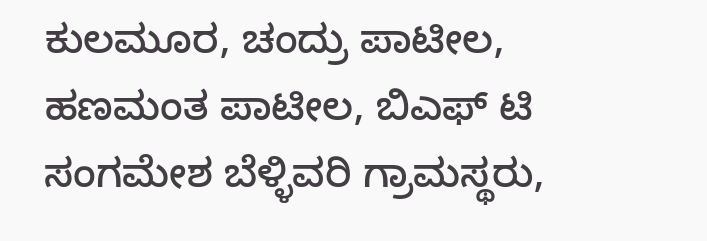ಕುಲಮೂರ, ಚಂದ್ರು ಪಾಟೀಲ, ಹಣಮಂತ ಪಾಟೀಲ, ಬಿಎಫ್ ಟಿ ಸಂಗಮೇಶ ಬೆಳ್ಳಿವರಿ ಗ್ರಾಮಸ್ಥರು,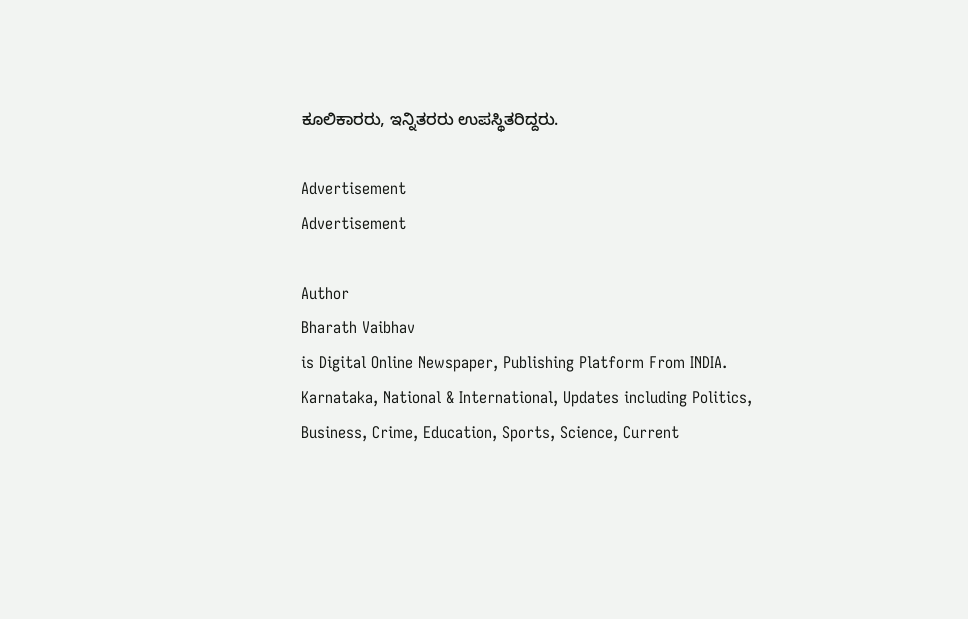ಕೂಲಿಕಾರರು, ಇನ್ನಿತರರು ಉಪಸ್ಥಿತರಿದ್ದರು.

Advertisement
Advertisement

Author
Bharath Vaibhav
is Digital Online Newspaper, Publishing Platform From INDIA. Karnataka, National & International, Updates including Politics, Business, Crime, Education, Sports, Science, Current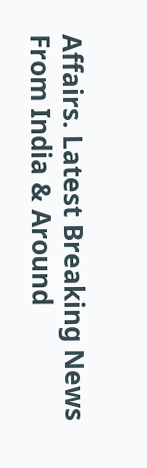Affairs. Latest Breaking News From India & Around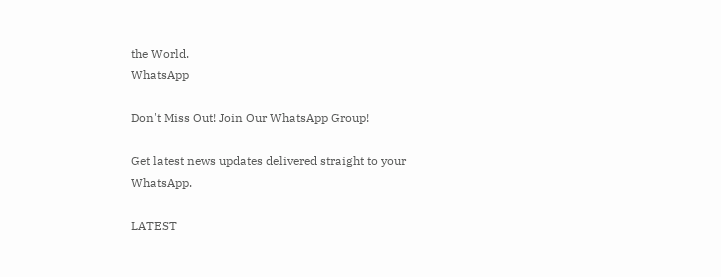the World.
WhatsApp

Don't Miss Out! Join Our WhatsApp Group!

Get latest news updates delivered straight to your WhatsApp.

LATEST